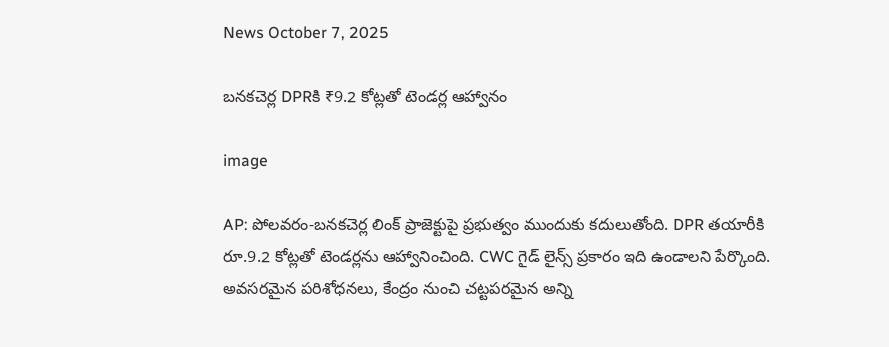News October 7, 2025

బనకచెర్ల DPRకి ₹9.2 కోట్లతో టెండర్ల ఆహ్వానం

image

AP: పోలవరం-బనకచెర్ల లింక్ ప్రాజెక్టుపై ప్రభుత్వం ముందుకు కదులుతోంది. DPR తయారీకి రూ.9.2 కోట్లతో టెండర్లను ఆహ్వానించింది. CWC గైడ్ లైన్స్ ప్రకారం ఇది ఉండాలని పేర్కొంది. అవసరమైన పరిశోధనలు, కేంద్రం నుంచి చట్టపరమైన అన్ని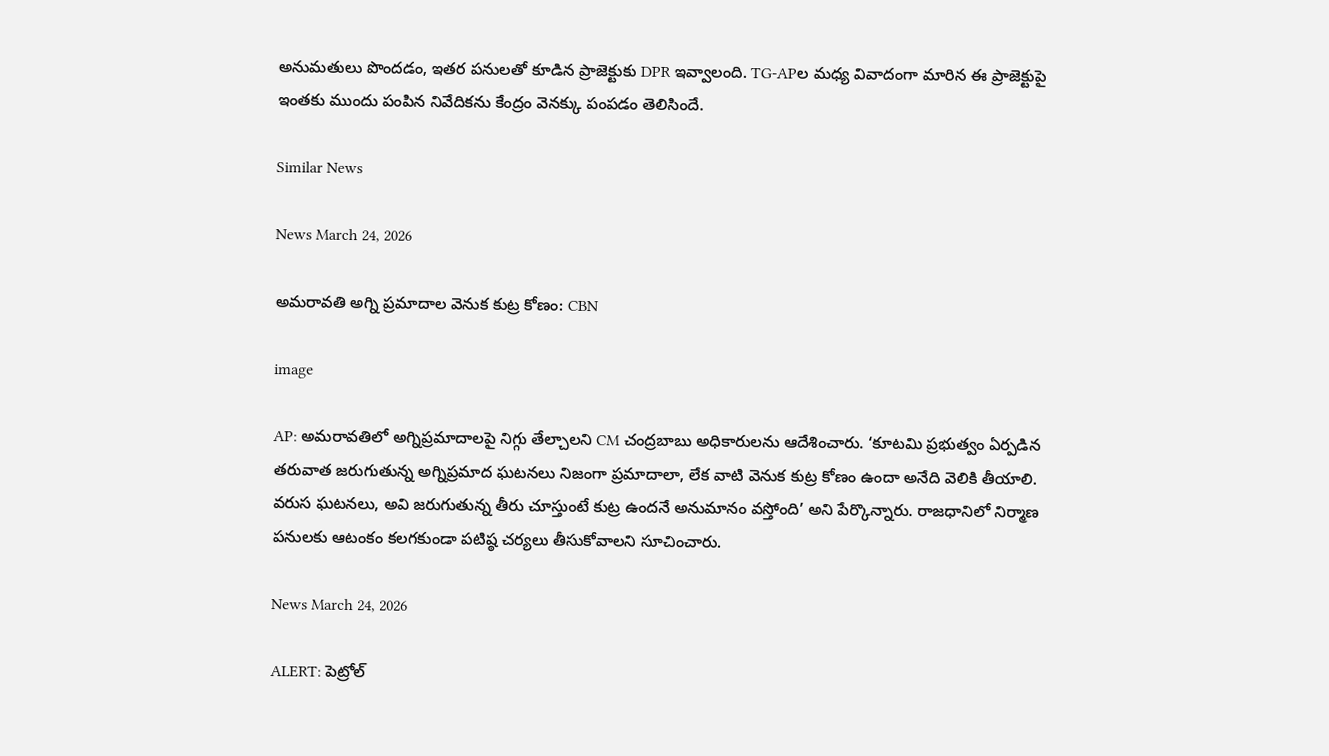అనుమతులు పొందడం, ఇతర పనులతో కూడిన ప్రాజెక్టుకు DPR ఇవ్వాలంది. TG-APల మధ్య వివాదంగా మారిన ఈ ప్రాజెక్టుపై ఇంతకు ముందు పంపిన నివేదికను కేంద్రం వెనక్కు పంపడం తెలిసిందే.

Similar News

News March 24, 2026

అమరావతి అగ్ని ప్రమాదాల వెనుక కుట్ర కోణం: CBN

image

AP: అమరావతిలో అగ్నిప్రమాదాలపై నిగ్గు తేల్చాలని CM చంద్రబాబు అధికారులను ఆదేశించారు. ‘కూటమి ప్రభుత్వం ఏర్పడిన తరువాత జరుగుతున్న అగ్నిప్రమాద ఘటనలు నిజంగా ప్రమాదాలా, లేక వాటి వెనుక కుట్ర కోణం ఉందా అనేది వెలికి తీయాలి. వరుస ఘటనలు, అవి జరుగుతున్న తీరు చూస్తుంటే కుట్ర ఉందనే అనుమానం వస్తోంది’ అని పేర్కొన్నారు. రాజధానిలో నిర్మాణ పనులకు ఆటంకం కలగకుండా పటిష్ఠ చర్యలు తీసుకోవాలని సూచించారు.

News March 24, 2026

ALERT: పెట్రోల్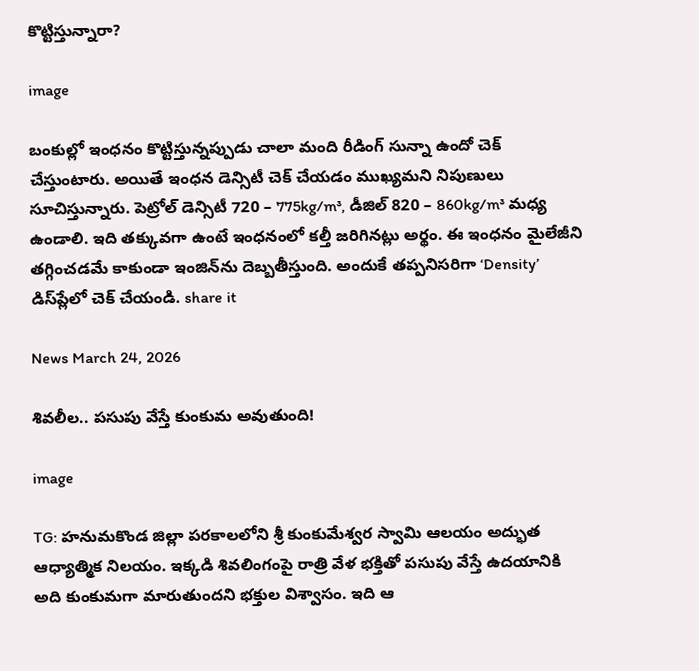కొట్టిస్తున్నారా?

image

బంకుల్లో ఇంధనం కొట్టిస్తున్నప్పుడు చాలా మంది రీడింగ్ సున్నా ఉందో చెక్ చేస్తుంటారు. అయితే ఇంధన డెన్సిటీ చెక్ చేయడం ముఖ్యమని నిపుణులు సూచిస్తున్నారు. పెట్రోల్ డెన్సిటీ 720 – 775kg/m³, డీజిల్ 820 – 860kg/m³ మధ్య ఉండాలి. ఇది తక్కువగా ఉంటే ఇంధనంలో కల్తీ జరిగినట్లు అర్థం. ఈ ఇంధనం మైలేజీని తగ్గించడమే కాకుండా ఇంజిన్‌ను దెబ్బతీస్తుంది. అందుకే తప్పనిసరిగా ‘Density’ డిస్‌ప్లేలో చెక్ చేయండి. share it

News March 24, 2026

శివలీల.. పసుపు వేస్తే కుంకుమ అవుతుంది!

image

TG: హనుమకొండ జిల్లా పరకాలలోని శ్రీ కుంకుమేశ్వర స్వామి ఆలయం అద్భుత ఆధ్యాత్మిక నిలయం. ఇక్కడి శివలింగంపై రాత్రి వేళ భక్తితో పసుపు వేస్తే ఉదయానికి అది కుంకుమగా మారుతుందని భక్తుల విశ్వాసం. ఇది ఆ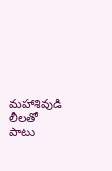మహాశివుడి లీలతో పాటు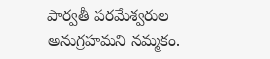పార్వతీ పరమేశ్వరుల అనుగ్రహమని నమ్మకం.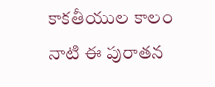కాకతీయుల కాలం నాటి ఈ పురాతన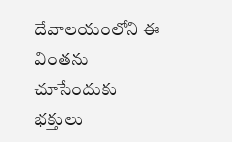దేవాలయంలోని ఈ వింతను చూసేందుకు భక్తులు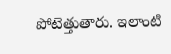పోటెత్తుతారు. ఇలాంటి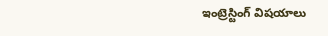ఇంట్రెస్టింగ్ విషయాలు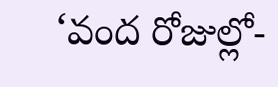‘వంద రోజుల్లో-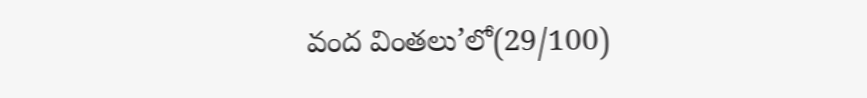వంద వింతలు’లో(29/100)